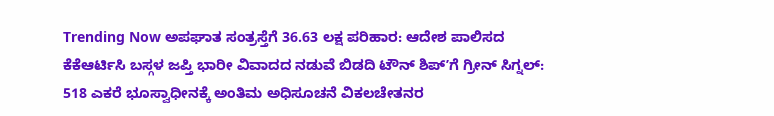Trending Now ಅಪಘಾತ ಸಂತ್ರಸ್ತೆಗೆ 36.63 ಲಕ್ಷ ಪರಿಹಾರ: ಆದೇಶ ಪಾಲಿಸದ ಕೆಕೆಆರ್ಟಿಸಿ ಬಸ್ಗಳ ಜಪ್ತಿ ಭಾರೀ ವಿವಾದದ ನಡುವೆ ಬಿಡದಿ ಟೌನ್ ಶಿಪ್ʼಗೆ ಗ್ರೀನ್ ಸಿಗ್ನಲ್: 518 ಎಕರೆ ಭೂಸ್ವಾಧೀನಕ್ಕೆ ಅಂತಿಮ ಅಧಿಸೂಚನೆ ವಿಕಲಚೇತನರ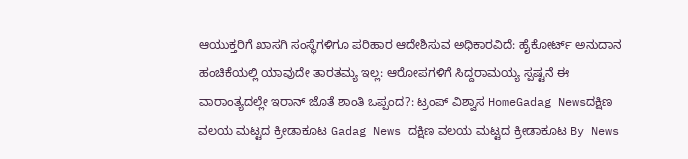ಆಯುಕ್ತರಿಗೆ ಖಾಸಗಿ ಸಂಸ್ಥೆಗಳಿಗೂ ಪರಿಹಾರ ಆದೇಶಿಸುವ ಅಧಿಕಾರವಿದೆ: ಹೈಕೋರ್ಟ್ ಅನುದಾನ ಹಂಚಿಕೆಯಲ್ಲಿ ಯಾವುದೇ ತಾರತಮ್ಯ ಇಲ್ಲ: ಆರೋಪಗಳಿಗೆ ಸಿದ್ದರಾಮಯ್ಯ ಸ್ಪಷ್ಟನೆ ಈ ವಾರಾಂತ್ಯದಲ್ಲೇ ಇರಾನ್ ಜೊತೆ ಶಾಂತಿ ಒಪ್ಪಂದ?: ಟ್ರಂಪ್ ವಿಶ್ವಾಸ HomeGadag Newsದಕ್ಷಿಣ ವಲಯ ಮಟ್ಟದ ಕ್ರೀಡಾಕೂಟ Gadag News ದಕ್ಷಿಣ ವಲಯ ಮಟ್ಟದ ಕ್ರೀಡಾಕೂಟ By News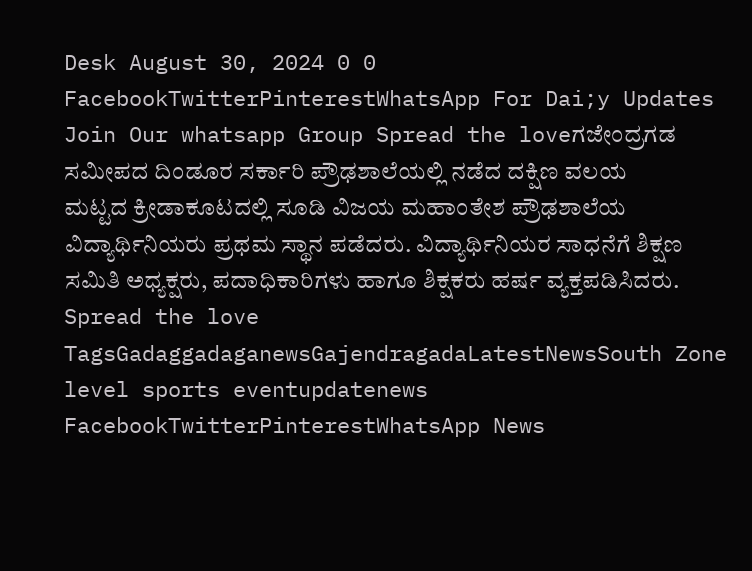Desk August 30, 2024 0 0 FacebookTwitterPinterestWhatsApp For Dai;y Updates Join Our whatsapp Group Spread the loveಗಜೇಂದ್ರಗಡ ಸಮೀಪದ ದಿಂಡೂರ ಸರ್ಕಾರಿ ಪ್ರೌಢಶಾಲೆಯಲ್ಲಿ ನಡೆದ ದಕ್ಷಿಣ ವಲಯ ಮಟ್ಟದ ಕ್ರೀಡಾಕೂಟದಲ್ಲಿ ಸೂಡಿ ವಿಜಯ ಮಹಾಂತೇಶ ಪ್ರೌಢಶಾಲೆಯ ವಿದ್ಯಾರ್ಥಿನಿಯರು ಪ್ರಥಮ ಸ್ಥಾನ ಪಡೆದರು. ವಿದ್ಯಾರ್ಥಿನಿಯರ ಸಾಧನೆಗೆ ಶಿಕ್ಷಣ ಸಮಿತಿ ಅಧ್ಯಕ್ಷರು, ಪದಾಧಿಕಾರಿಗಳು ಹಾಗೂ ಶಿಕ್ಷಕರು ಹರ್ಷ ವ್ಯಕ್ತಪಡಿಸಿದರು. Spread the love TagsGadaggadaganewsGajendragadaLatestNewsSouth Zone level sports eventupdatenews FacebookTwitterPinterestWhatsApp News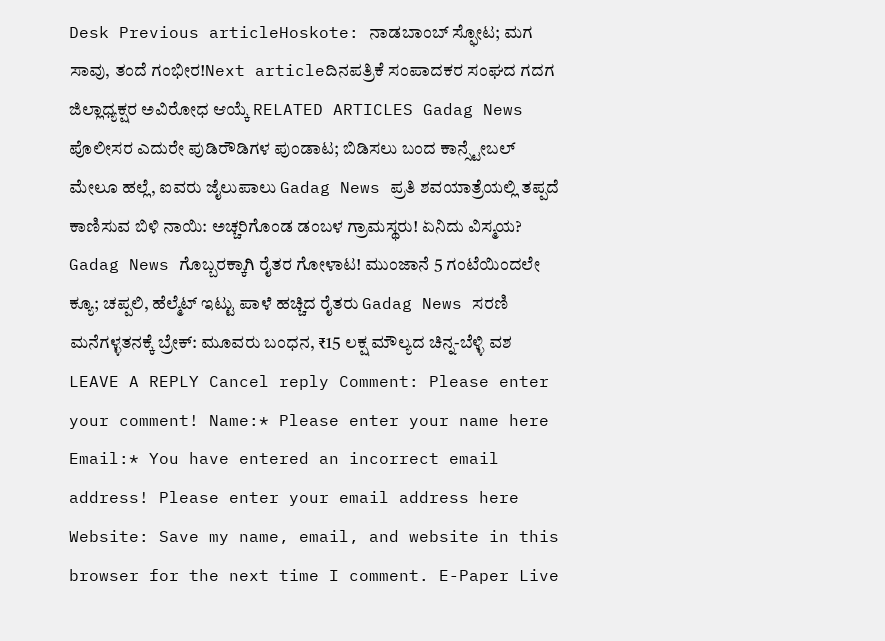Desk Previous articleHoskote: ನಾಡಬಾಂಬ್ ಸ್ಫೋಟ; ಮಗ ಸಾವು, ತಂದೆ ಗಂಭೀರ!Next articleದಿನಪತ್ರಿಕೆ ಸಂಪಾದಕರ ಸಂಘದ ಗದಗ ಜಿಲ್ಲಾಧ್ಯಕ್ಷರ ಅವಿರೋಧ ಆಯ್ಕೆ RELATED ARTICLES Gadag News ಪೊಲೀಸರ ಎದುರೇ ಪುಡಿರೌಡಿಗಳ ಪುಂಡಾಟ; ಬಿಡಿಸಲು ಬಂದ ಕಾನ್ಸ್ಟೇಬಲ್ ಮೇಲೂ ಹಲ್ಲೆ, ಐವರು ಜೈಲುಪಾಲು Gadag News ಪ್ರತಿ ಶವಯಾತ್ರೆಯಲ್ಲಿ ತಪ್ಪದೆ ಕಾಣಿಸುವ ಬಿಳಿ ನಾಯಿ: ಅಚ್ಚರಿಗೊಂಡ ಡಂಬಳ ಗ್ರಾಮಸ್ಥರು! ಏನಿದು ವಿಸ್ಮಯ? Gadag News ಗೊಬ್ಬರಕ್ಕಾಗಿ ರೈತರ ಗೋಳಾಟ! ಮುಂಜಾನೆ 5 ಗಂಟೆಯಿಂದಲೇ ಕ್ಯೂ; ಚಪ್ಪಲಿ, ಹೆಲ್ಮೆಟ್ ಇಟ್ಟು ಪಾಳೆ ಹಚ್ಚಿದ ರೈತರು Gadag News ಸರಣಿ ಮನೆಗಳ್ಳತನಕ್ಕೆ ಬ್ರೇಕ್: ಮೂವರು ಬಂಧನ, ₹15 ಲಕ್ಷ ಮೌಲ್ಯದ ಚಿನ್ನ-ಬೆಳ್ಳಿ ವಶ LEAVE A REPLY Cancel reply Comment: Please enter your comment! Name:* Please enter your name here Email:* You have entered an incorrect email address! Please enter your email address here Website: Save my name, email, and website in this browser for the next time I comment. E-Paper Live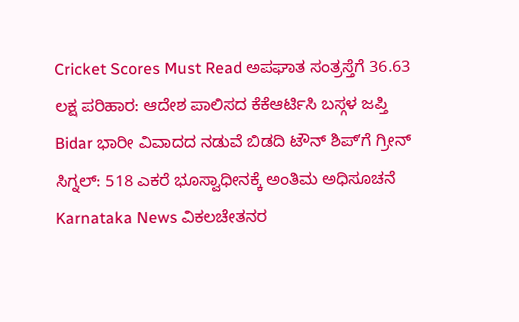Cricket Scores Must Read ಅಪಘಾತ ಸಂತ್ರಸ್ತೆಗೆ 36.63 ಲಕ್ಷ ಪರಿಹಾರ: ಆದೇಶ ಪಾಲಿಸದ ಕೆಕೆಆರ್ಟಿಸಿ ಬಸ್ಗಳ ಜಪ್ತಿ Bidar ಭಾರೀ ವಿವಾದದ ನಡುವೆ ಬಿಡದಿ ಟೌನ್ ಶಿಪ್ʼಗೆ ಗ್ರೀನ್ ಸಿಗ್ನಲ್: 518 ಎಕರೆ ಭೂಸ್ವಾಧೀನಕ್ಕೆ ಅಂತಿಮ ಅಧಿಸೂಚನೆ Karnataka News ವಿಕಲಚೇತನರ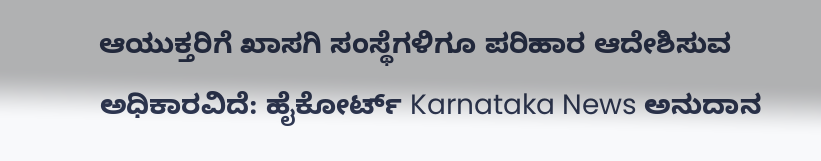ಆಯುಕ್ತರಿಗೆ ಖಾಸಗಿ ಸಂಸ್ಥೆಗಳಿಗೂ ಪರಿಹಾರ ಆದೇಶಿಸುವ ಅಧಿಕಾರವಿದೆ: ಹೈಕೋರ್ಟ್ Karnataka News ಅನುದಾನ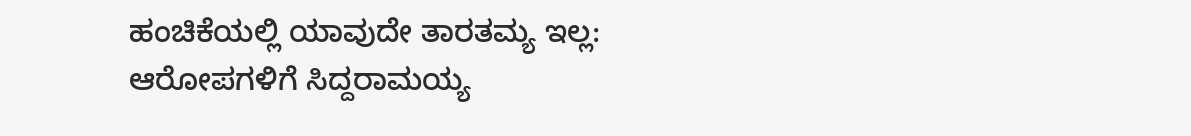ಹಂಚಿಕೆಯಲ್ಲಿ ಯಾವುದೇ ತಾರತಮ್ಯ ಇಲ್ಲ: ಆರೋಪಗಳಿಗೆ ಸಿದ್ದರಾಮಯ್ಯ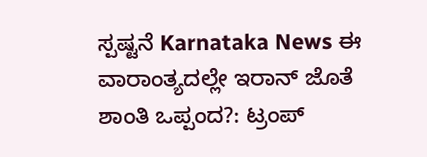ಸ್ಪಷ್ಟನೆ Karnataka News ಈ ವಾರಾಂತ್ಯದಲ್ಲೇ ಇರಾನ್ ಜೊತೆ ಶಾಂತಿ ಒಪ್ಪಂದ?: ಟ್ರಂಪ್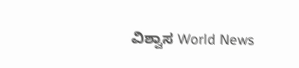ವಿಶ್ವಾಸ World News